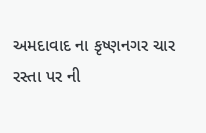અમદાવાદ ના કૃષ્ણનગર ચાર રસ્તા પર ની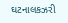ઘટનાલકઝરી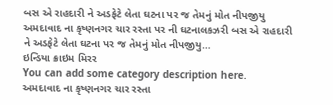બસ એ રાહદારી ને અડફેટે લેતા ઘટના પર જ તેમનું મોત નીપજીયુ
અમદાવાદ ના કૃષ્ણનગર ચાર રસ્તા પર ની ઘટનાલકઝરી બસ એ રાહદારી ને અડફેટે લેતા ઘટના પર જ તેમનું મોત નીપજીયુ…
ઇન્ડિયા ક્રાઇમ મિરર
You can add some category description here.
અમદાવાદ ના કૃષ્ણનગર ચાર રસ્તા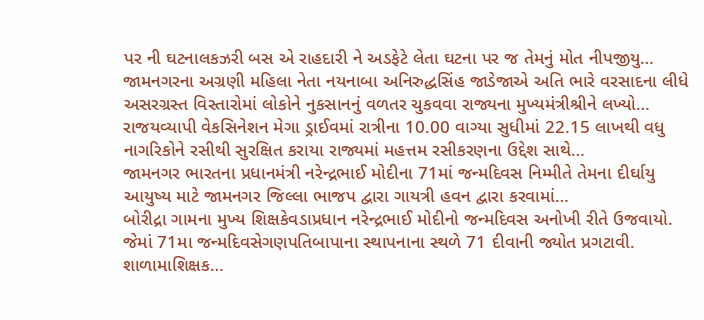પર ની ઘટનાલકઝરી બસ એ રાહદારી ને અડફેટે લેતા ઘટના પર જ તેમનું મોત નીપજીયુ…
જામનગરના અગ્રણી મહિલા નેતા નયનાબા અનિરુદ્ધસિંહ જાડેજાએ અતિ ભારે વરસાદના લીધે અસરગ્રસ્ત વિસ્તારોમાં લોકોને નુકસાનનું વળતર ચુકવવા રાજ્યના મુખ્યમંત્રીશ્રીને લખ્યો…
રાજયવ્યાપી વેકસિનેશન મેગા ડ્રાઈવમાં રાત્રીના 10.00 વાગ્યા સુધીમાં 22.15 લાખથી વધુ નાગરિકોને રસીથી સુરક્ષિત કરાયા રાજ્યમાં મહત્તમ રસીકરણના ઉદ્દેશ સાથે…
જામનગર ભારતના પ્રધાનમંત્રી નરેન્દ્રભાઈ મોદીના 71માં જન્મદિવસ નિમ્મીતે તેમના દીર્ઘાયુ આયુષ્ય માટે જામનગર જિલ્લા ભાજપ દ્વારા ગાયત્રી હવન દ્વારા કરવામાં…
બોરીદ્રા ગામના મુખ્ય શિક્ષકેવડાપ્રધાન નરેન્દ્રભાઈ મોદીનો જન્મદિવસ અનોખી રીતે ઉજવાયો. જેમાં 71મા જન્મદિવસેગણપતિબાપાના સ્થાપનાના સ્થળે 71 દીવાની જ્યોત પ્રગટાવી. શાળામાશિક્ષક…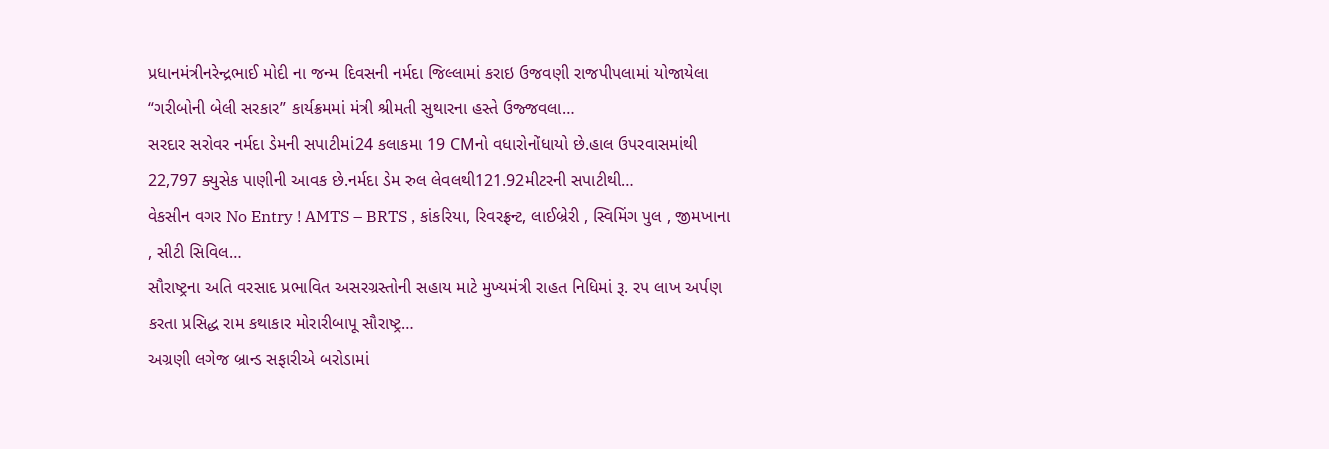પ્રધાનમંત્રીનરેન્દ્રભાઈ મોદી ના જન્મ દિવસની નર્મદા જિલ્લામાં કરાઇ ઉજવણી રાજપીપલામાં યોજાયેલા “ગરીબોની બેલી સરકાર” કાર્યક્રમમાં મંત્રી શ્રીમતી સુથારના હસ્તે ઉજ્જવલા…
સરદાર સરોવર નર્મદા ડેમની સપાટીમાં24 કલાકમા 19 CMનો વધારોનોંધાયો છે.હાલ ઉપરવાસમાંથી 22,797 ક્યુસેક પાણીની આવક છે.નર્મદા ડેમ રુલ લેવલથી121.92મીટરની સપાટીથી…
વેકસીન વગર No Entry ! AMTS – BRTS , કાંકરિયા, રિવરફ્રન્ટ, લાઈબ્રેરી , સ્વિમિંગ પુલ , જીમખાના , સીટી સિવિલ…
સૌરાષ્ટ્રના અતિ વરસાદ પ્રભાવિત અસરગ્રસ્તોની સહાય માટે મુખ્યમંત્રી રાહત નિધિમાં રૂ. રપ લાખ અર્પણ કરતા પ્રસિદ્ધ રામ કથાકાર મોરારીબાપૂ સૌરાષ્ટ્ર…
અગ્રણી લગેજ બ્રાન્ડ સફારીએ બરોડામાં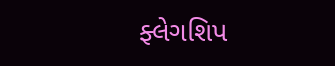ફ્લેગશિપ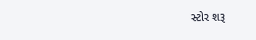સ્ટોર શરૂ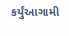કર્યુંઆગામી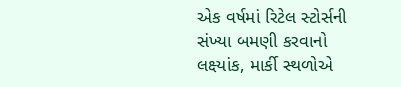એક વર્ષમાં રિટેલ સ્ટોર્સની સંખ્યા બમણી કરવાનો લક્ષ્યાંક, માર્કી સ્થળોએ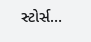સ્ટોર્સ…